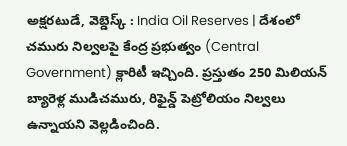అక్షరటుడే, వెబ్డెస్క్ : India Oil Reserves | దేశంలో చమురు నిల్వలపై కేంద్ర ప్రభుత్వం (Central Government) క్లారిటీ ఇచ్చింది. ప్రస్తుతం 250 మిలియన్ బ్యారెళ్ల ముడిచమురు, రిఫైన్డ్ పెట్రోలియం నిల్వలు ఉన్నాయని వెల్లడించింది.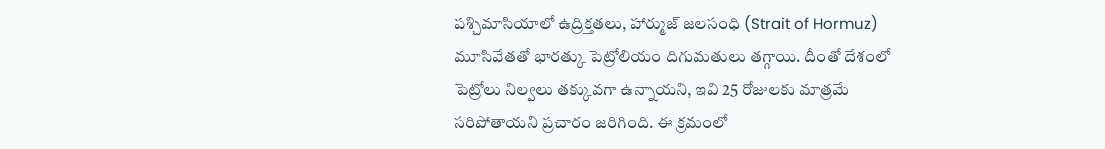పశ్చిమాసియాలో ఉద్రిక్తతలు, హార్ముజ్ జలసంధి (Strait of Hormuz) మూసివేతతో భారత్కు పెట్రోలియం దిగుమతులు తగ్గాయి. దీంతో దేశంలో పెట్రోలు నిల్వలు తక్కువగా ఉన్నాయని, ఇవి 25 రోజులకు మాత్రమే సరిపోతాయని ప్రచారం జరిగింది. ఈ క్రమంలో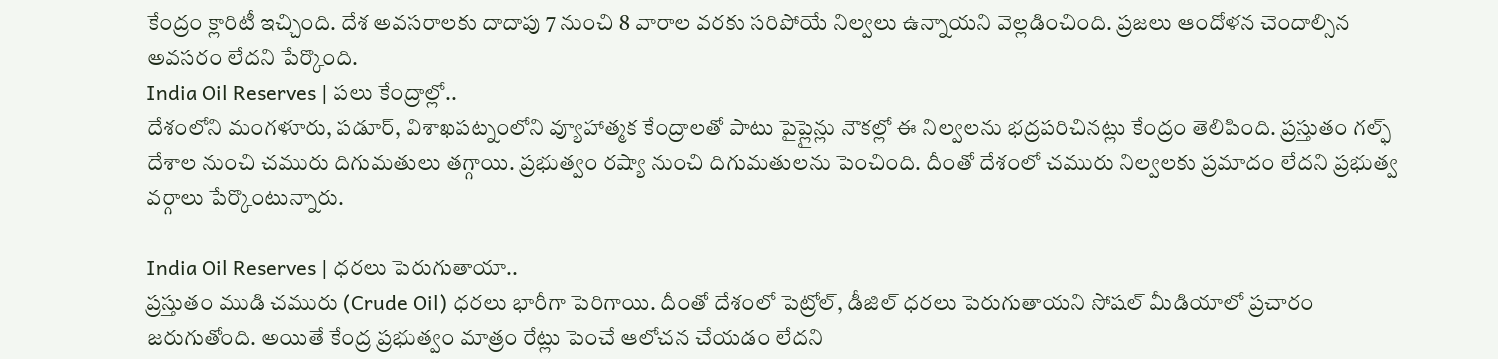కేంద్రం క్లారిటీ ఇచ్చింది. దేశ అవసరాలకు దాదాపు 7 నుంచి 8 వారాల వరకు సరిపోయే నిల్వలు ఉన్నాయని వెల్లడించింది. ప్రజలు ఆందోళన చెందాల్సిన అవసరం లేదని పేర్కొంది.
India Oil Reserves | పలు కేంద్రాల్లో..
దేశంలోని మంగళూరు, పడూర్, విశాఖపట్నంలోని వ్యూహాత్మక కేంద్రాలతో పాటు పైప్లైన్లు నౌకల్లో ఈ నిల్వలను భద్రపరిచినట్లు కేంద్రం తెలిపింది. ప్రస్తుతం గల్ఫ్ దేశాల నుంచి చమురు దిగుమతులు తగ్గాయి. ప్రభుత్వం రష్యా నుంచి దిగుమతులను పెంచింది. దీంతో దేశంలో చమురు నిల్వలకు ప్రమాదం లేదని ప్రభుత్వ వర్గాలు పేర్కొంటున్నారు.

India Oil Reserves | ధరలు పెరుగుతాయా..
ప్రస్తుతం ముడి చమురు (Crude Oil) ధరలు భారీగా పెరిగాయి. దీంతో దేశంలో పెట్రోల్, డీజిల్ ధరలు పెరుగుతాయని సోషల్ మీడియాలో ప్రచారం జరుగుతోంది. అయితే కేంద్ర ప్రభుత్వం మాత్రం రేట్లు పెంచే ఆలోచన చేయడం లేదని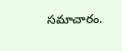సమాచారం.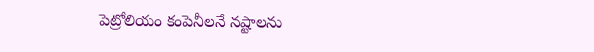పెట్రోలియం కంపెనీలనే నష్టాలను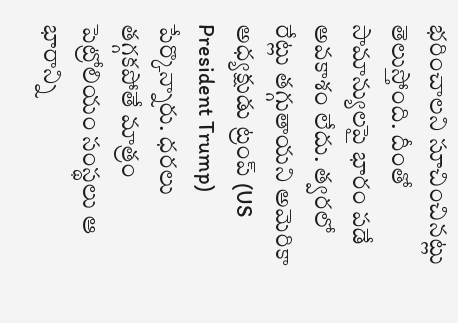భరించాలని సూచించినట్లు తెలుస్తోంది. దీంతో సామాన్యులపై భారం పడే అవకాశం లేదు. త్వరలో రేట్లు తగ్గుతాయని అమెరికా అధ్యక్షుడు ట్రంప్ (US President Trump) పేర్కొన్నారు. ధరలు తగ్గకపోతే మాత్రం పెట్రోలియం సంస్థలు ఆ భారాన్ని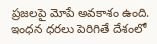ప్రజలపై మోపే అవకాశం ఉంది. ఇంధన ధరలు పెరిగితే దేశంలో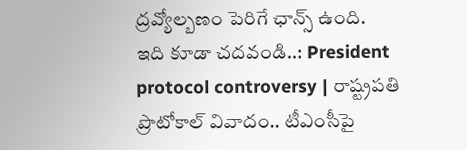ద్రవ్యోల్బణం పెరిగే ఛాన్స్ ఉంది.
ఇది కూడా చదవండి..: President protocol controversy | రాష్ట్రపతి ప్రొటోకాల్ వివాదం.. టీఎంసీపై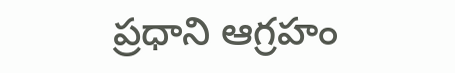ప్రధాని ఆగ్రహం